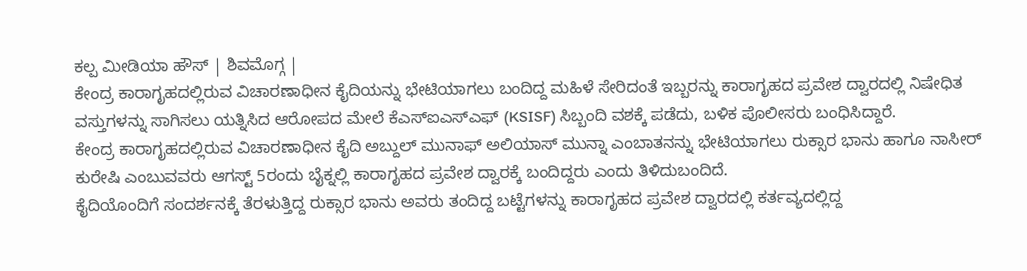ಕಲ್ಪ ಮೀಡಿಯಾ ಹೌಸ್ | ಶಿವಮೊಗ್ಗ |
ಕೇಂದ್ರ ಕಾರಾಗೃಹದಲ್ಲಿರುವ ವಿಚಾರಣಾಧೀನ ಕೈದಿಯನ್ನು ಭೇಟಿಯಾಗಲು ಬಂದಿದ್ದ ಮಹಿಳೆ ಸೇರಿದಂತೆ ಇಬ್ಬರನ್ನು ಕಾರಾಗೃಹದ ಪ್ರವೇಶ ದ್ವಾರದಲ್ಲಿ ನಿಷೇಧಿತ ವಸ್ತುಗಳನ್ನು ಸಾಗಿಸಲು ಯತ್ನಿಸಿದ ಆರೋಪದ ಮೇಲೆ ಕೆಎಸ್ಐಎಸ್ಎಫ್ (KSISF) ಸಿಬ್ಬಂದಿ ವಶಕ್ಕೆ ಪಡೆದು, ಬಳಿಕ ಪೊಲೀಸರು ಬಂಧಿಸಿದ್ದಾರೆ.
ಕೇಂದ್ರ ಕಾರಾಗೃಹದಲ್ಲಿರುವ ವಿಚಾರಣಾಧೀನ ಕೈದಿ ಅಬ್ದುಲ್ ಮುನಾಫ್ ಅಲಿಯಾಸ್ ಮುನ್ನಾ ಎಂಬಾತನನ್ನು ಭೇಟಿಯಾಗಲು ರುಕ್ಸಾರ ಭಾನು ಹಾಗೂ ನಾಸೀರ್ ಕುರೇಷಿ ಎಂಬುವವರು ಆಗಸ್ಟ್ 5ರಂದು ಬೈಕ್ನಲ್ಲಿ ಕಾರಾಗೃಹದ ಪ್ರವೇಶ ದ್ವಾರಕ್ಕೆ ಬಂದಿದ್ದರು ಎಂದು ತಿಳಿದುಬಂದಿದೆ.
ಕೈದಿಯೊಂದಿಗೆ ಸಂದರ್ಶನಕ್ಕೆ ತೆರಳುತ್ತಿದ್ದ ರುಕ್ಸಾರ ಭಾನು ಅವರು ತಂದಿದ್ದ ಬಟ್ಟೆಗಳನ್ನು ಕಾರಾಗೃಹದ ಪ್ರವೇಶ ದ್ವಾರದಲ್ಲಿ ಕರ್ತವ್ಯದಲ್ಲಿದ್ದ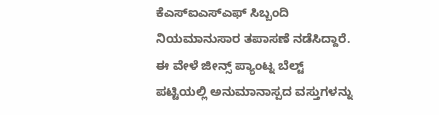ಕೆಎಸ್ಐಎಸ್ಎಫ್ ಸಿಬ್ಬಂದಿ ನಿಯಮಾನುಸಾರ ತಪಾಸಣೆ ನಡೆಸಿದ್ದಾರೆ. ಈ ವೇಳೆ ಜೀನ್ಸ್ ಪ್ಯಾಂಟ್ನ ಬೆಲ್ಟ್ ಪಟ್ಟಿಯಲ್ಲಿ ಅನುಮಾನಾಸ್ಪದ ವಸ್ತುಗಳನ್ನು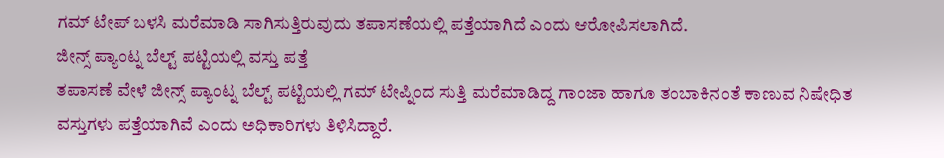ಗಮ್ ಟೇಪ್ ಬಳಸಿ ಮರೆಮಾಡಿ ಸಾಗಿಸುತ್ತಿರುವುದು ತಪಾಸಣೆಯಲ್ಲಿ ಪತ್ತೆಯಾಗಿದೆ ಎಂದು ಆರೋಪಿಸಲಾಗಿದೆ.
ಜೀನ್ಸ್ ಪ್ಯಾಂಟ್ನ ಬೆಲ್ಟ್ ಪಟ್ಟಿಯಲ್ಲಿ ವಸ್ತು ಪತ್ತೆ
ತಪಾಸಣೆ ವೇಳೆ ಜೀನ್ಸ್ ಪ್ಯಾಂಟ್ನ ಬೆಲ್ಟ್ ಪಟ್ಟಿಯಲ್ಲಿ ಗಮ್ ಟೇಪ್ನಿಂದ ಸುತ್ತಿ ಮರೆಮಾಡಿದ್ದ ಗಾಂಜಾ ಹಾಗೂ ತಂಬಾಕಿನಂತೆ ಕಾಣುವ ನಿಷೇಧಿತ ವಸ್ತುಗಳು ಪತ್ತೆಯಾಗಿವೆ ಎಂದು ಅಧಿಕಾರಿಗಳು ತಿಳಿಸಿದ್ದಾರೆ.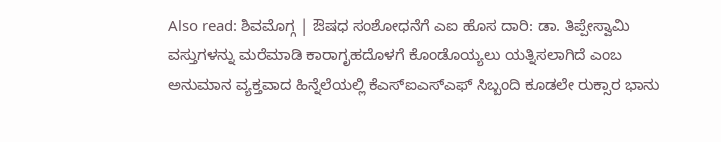Also read: ಶಿವಮೊಗ್ಗ | ಔಷಧ ಸಂಶೋಧನೆಗೆ ಎಐ ಹೊಸ ದಾರಿ: ಡಾ. ತಿಪ್ಪೇಸ್ವಾಮಿ
ವಸ್ತುಗಳನ್ನು ಮರೆಮಾಡಿ ಕಾರಾಗೃಹದೊಳಗೆ ಕೊಂಡೊಯ್ಯಲು ಯತ್ನಿಸಲಾಗಿದೆ ಎಂಬ ಅನುಮಾನ ವ್ಯಕ್ತವಾದ ಹಿನ್ನೆಲೆಯಲ್ಲಿ ಕೆಎಸ್ಐಎಸ್ಎಫ್ ಸಿಬ್ಬಂದಿ ಕೂಡಲೇ ರುಕ್ಸಾರ ಭಾನು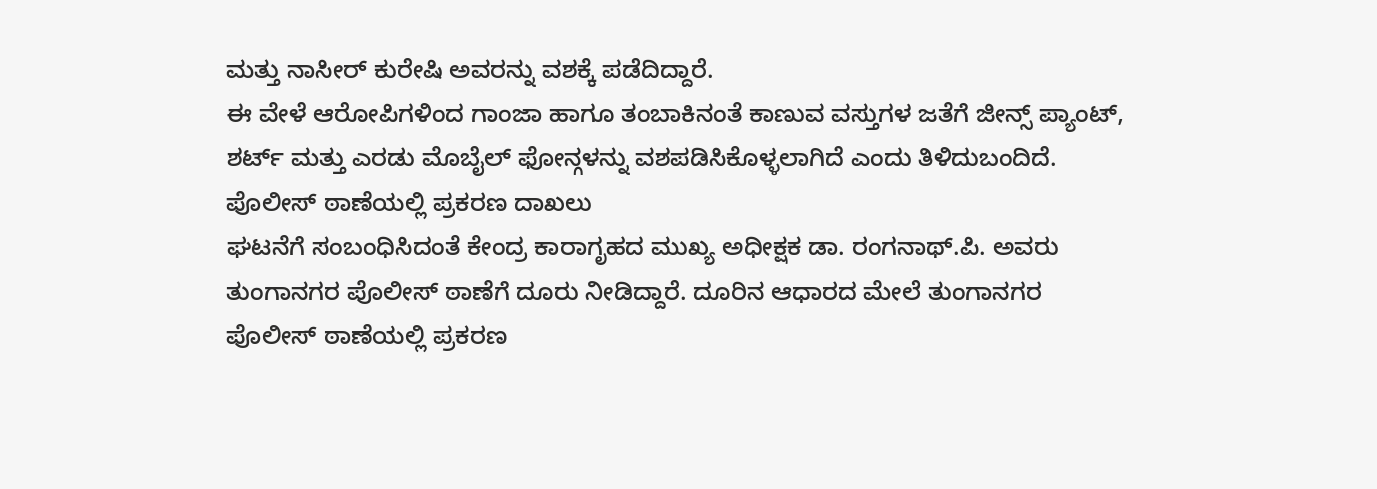ಮತ್ತು ನಾಸೀರ್ ಕುರೇಷಿ ಅವರನ್ನು ವಶಕ್ಕೆ ಪಡೆದಿದ್ದಾರೆ.
ಈ ವೇಳೆ ಆರೋಪಿಗಳಿಂದ ಗಾಂಜಾ ಹಾಗೂ ತಂಬಾಕಿನಂತೆ ಕಾಣುವ ವಸ್ತುಗಳ ಜತೆಗೆ ಜೀನ್ಸ್ ಪ್ಯಾಂಟ್, ಶರ್ಟ್ ಮತ್ತು ಎರಡು ಮೊಬೈಲ್ ಫೋನ್ಗಳನ್ನು ವಶಪಡಿಸಿಕೊಳ್ಳಲಾಗಿದೆ ಎಂದು ತಿಳಿದುಬಂದಿದೆ.
ಪೊಲೀಸ್ ಠಾಣೆಯಲ್ಲಿ ಪ್ರಕರಣ ದಾಖಲು
ಘಟನೆಗೆ ಸಂಬಂಧಿಸಿದಂತೆ ಕೇಂದ್ರ ಕಾರಾಗೃಹದ ಮುಖ್ಯ ಅಧೀಕ್ಷಕ ಡಾ. ರಂಗನಾಥ್.ಪಿ. ಅವರು ತುಂಗಾನಗರ ಪೊಲೀಸ್ ಠಾಣೆಗೆ ದೂರು ನೀಡಿದ್ದಾರೆ. ದೂರಿನ ಆಧಾರದ ಮೇಲೆ ತುಂಗಾನಗರ ಪೊಲೀಸ್ ಠಾಣೆಯಲ್ಲಿ ಪ್ರಕರಣ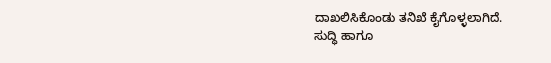ದಾಖಲಿಸಿಕೊಂಡು ತನಿಖೆ ಕೈಗೊಳ್ಳಲಾಗಿದೆ.
ಸುದ್ಧಿ ಹಾಗೂ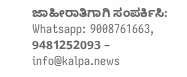ಜಾಹೀರಾತಿಗಾಗಿ ಸಂಪರ್ಕಿಸಿ: Whatsapp: 9008761663, 9481252093 – info@kalpa.news